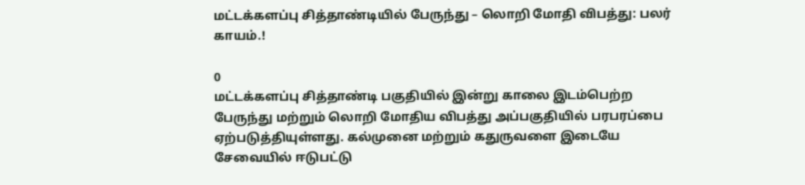மட்டக்களப்பு சித்தாண்டியில் பேருந்து – லொறி மோதி விபத்து: பலர் காயம்.!

0
மட்டக்களப்பு சித்தாண்டி பகுதியில் இன்று காலை இடம்பெற்ற பேருந்து மற்றும் லொறி மோதிய விபத்து அப்பகுதியில் பரபரப்பை ஏற்படுத்தியுள்ளது. கல்முனை மற்றும் கதுருவளை இடையே சேவையில் ஈடுபட்டு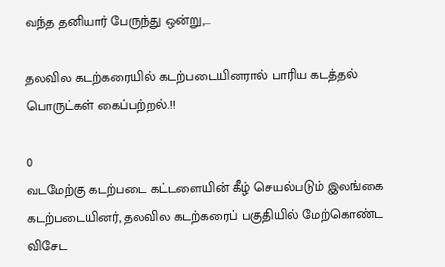வந்த தனியார் பேருந்து ஒன்று,...

தலவில கடற்கரையில் கடற்படையினரால் பாரிய கடத்தல் பொருட்கள் கைப்பற்றல்.!!

0
வடமேற்கு கடற்படை கட்டளையின் கீழ் செயல்படும் இலங்கை கடற்படையினர், தலவில கடற்கரைப் பகுதியில் மேற்கொண்ட விசேட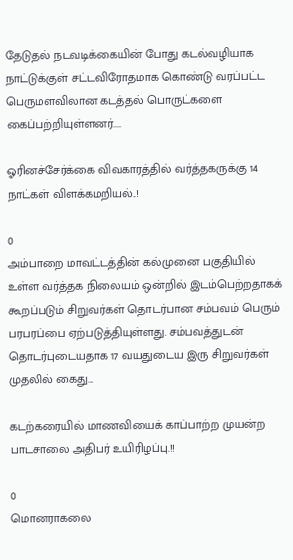தேடுதல் நடவடிக்கையின் போது கடல்வழியாக நாட்டுக்குள் சட்டவிரோதமாக கொண்டு வரப்பட்ட பெருமளவிலான கடத்தல் பொருட்களை கைப்பற்றியுள்ளனர்....

ஓரினச்சேர்க்கை விவகாரத்தில் வர்த்தகருக்கு 14 நாட்கள் விளக்கமறியல்..!

0
அம்பாறை மாவட்டத்தின் கல்முனை பகுதியில் உள்ள வர்த்தக நிலையம் ஒன்றில் இடம்பெற்றதாகக் கூறப்படும் சிறுவர்கள் தொடர்பான சம்பவம் பெரும் பரபரப்பை ஏற்படுத்தியுள்ளது. சம்பவத்துடன் தொடர்புடையதாக 17 வயதுடைய இரு சிறுவர்கள் முதலில் கைது...

கடற்கரையில் மாணவியைக் காப்பாற்ற முயன்ற பாடசாலை அதிபர் உயிரிழப்பு.!!

0
மொனராகலை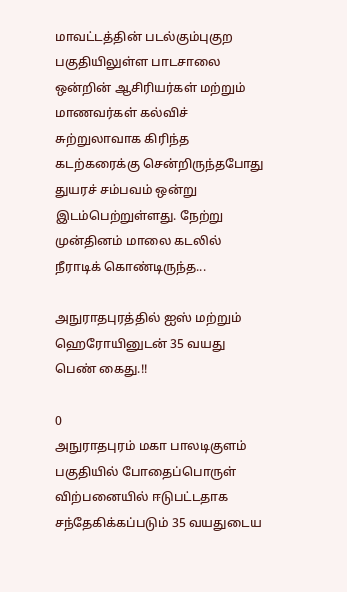மாவட்டத்தின் படல்கும்புகுற பகுதியிலுள்ள பாடசாலை ஒன்றின் ஆசிரியர்கள் மற்றும் மாணவர்கள் கல்விச் சுற்றுலாவாக கிரிந்த கடற்கரைக்கு சென்றிருந்தபோது துயரச் சம்பவம் ஒன்று இடம்பெற்றுள்ளது. நேற்று முன்தினம் மாலை கடலில் நீராடிக் கொண்டிருந்த...

அநுராதபுரத்தில் ஐஸ் மற்றும் ஹெரோயினுடன் 35 வயது பெண் கைது.!!

0
அநுராதபுரம் மகா பாலடிகுளம் பகுதியில் போதைப்பொருள் விற்பனையில் ஈடுபட்டதாக சந்தேகிக்கப்படும் 35 வயதுடைய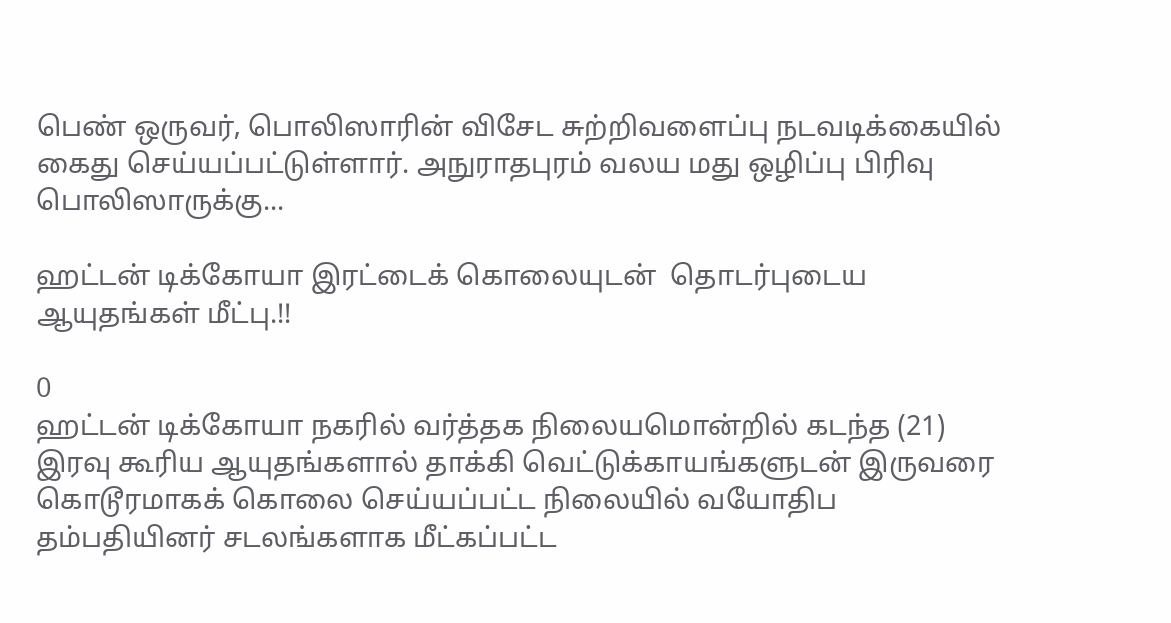பெண் ஒருவர், பொலிஸாரின் விசேட சுற்றிவளைப்பு நடவடிக்கையில் கைது செய்யப்பட்டுள்ளார். அநுராதபுரம் வலய மது ஒழிப்பு பிரிவு பொலிஸாருக்கு...

ஹட்டன் டிக்கோயா இரட்டைக் கொலையுடன்  தொடர்புடைய ஆயுதங்கள் மீட்பு.!!

0
ஹட்டன் டிக்கோயா நகரில் வர்த்தக நிலையமொன்றில் கடந்த (21) இரவு கூரிய ஆயுதங்களால் தாக்கி வெட்டுக்காயங்களுடன் இருவரை கொடூரமாகக் கொலை செய்யப்பட்ட நிலையில் வயோதிப தம்பதியினர் சடலங்களாக மீட்கப்பட்ட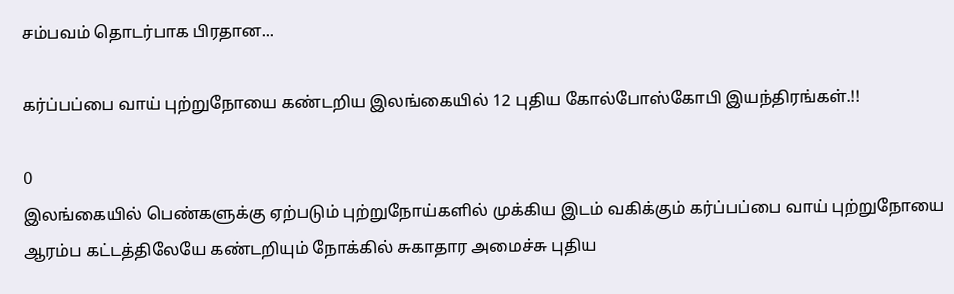சம்பவம் தொடர்பாக பிரதான...

கர்ப்பப்பை வாய் புற்றுநோயை கண்டறிய இலங்கையில் 12 புதிய கோல்போஸ்கோபி இயந்திரங்கள்.!!

0
இலங்கையில் பெண்களுக்கு ஏற்படும் புற்றுநோய்களில் முக்கிய இடம் வகிக்கும் கர்ப்பப்பை வாய் புற்றுநோயை ஆரம்ப கட்டத்திலேயே கண்டறியும் நோக்கில் சுகாதார அமைச்சு புதிய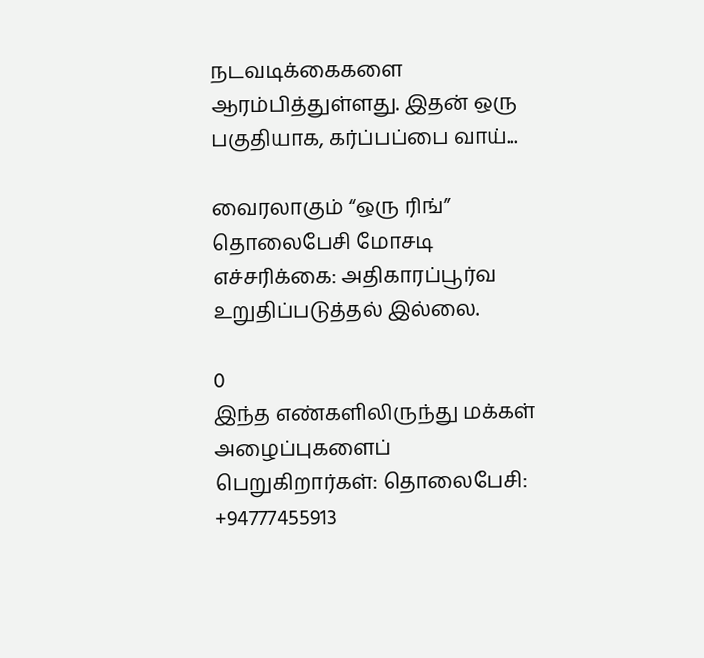நடவடிக்கைகளை ஆரம்பித்துள்ளது. இதன் ஒரு பகுதியாக, கர்ப்பப்பை வாய்...

வைரலாகும் “ஒரு ரிங்” தொலைபேசி மோசடி எச்சரிக்கை: அதிகாரப்பூர்வ உறுதிப்படுத்தல் இல்லை.

0
இந்த எண்களிலிருந்து மக்கள் அழைப்புகளைப் பெறுகிறார்கள்: தொலைபேசி: +94777455913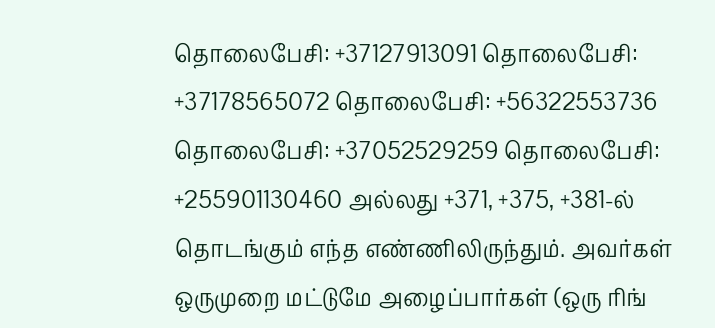தொலைபேசி: +37127913091 தொலைபேசி: +37178565072 தொலைபேசி: +56322553736 தொலைபேசி: +37052529259 தொலைபேசி: +255901130460 அல்லது +371, +375, +381-ல் தொடங்கும் எந்த எண்ணிலிருந்தும். அவர்கள் ஒருமுறை மட்டுமே அழைப்பார்கள் (ஒரு ரிங்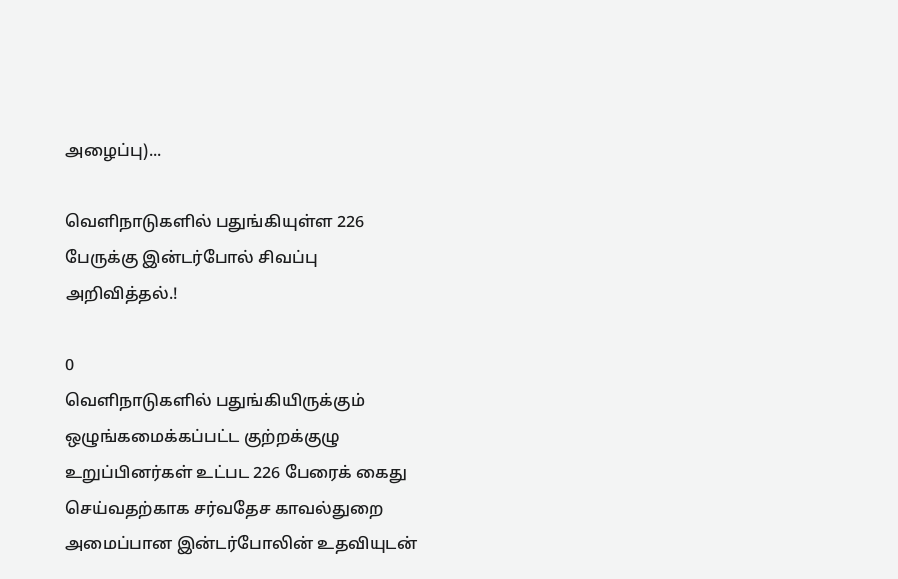அழைப்பு)...

வெளிநாடுகளில் பதுங்கியுள்ள 226 பேருக்கு இன்டர்போல் சிவப்பு அறிவித்தல்.!

0
வெளிநாடுகளில் பதுங்கியிருக்கும் ஒழுங்கமைக்கப்பட்ட குற்றக்குழு உறுப்பினர்கள் உட்பட 226 பேரைக் கைது செய்வதற்காக சர்வதேச காவல்துறை அமைப்பான இன்டர்போலின் உதவியுடன்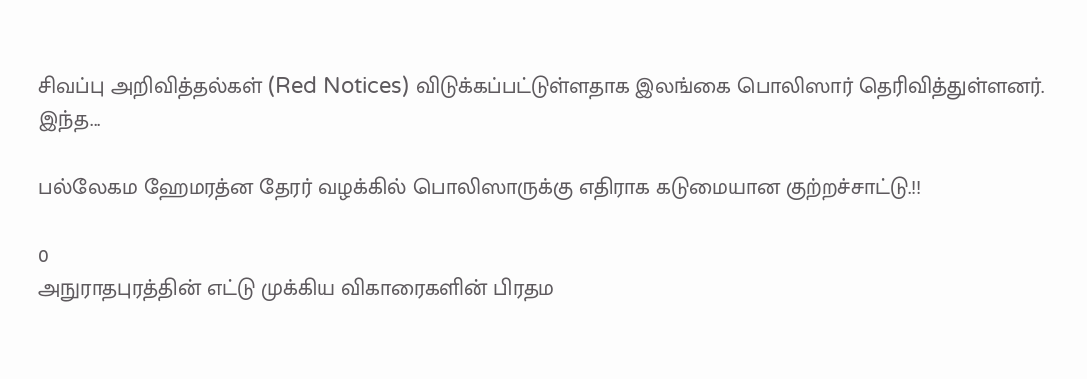சிவப்பு அறிவித்தல்கள் (Red Notices) விடுக்கப்பட்டுள்ளதாக இலங்கை பொலிஸார் தெரிவித்துள்ளனர். இந்த...

பல்லேகம ஹேமரத்ன தேரர் வழக்கில் பொலிஸாருக்கு எதிராக கடுமையான குற்றச்சாட்டு.!!

0
அநுராதபுரத்தின் எட்டு முக்கிய விகாரைகளின் பிரதம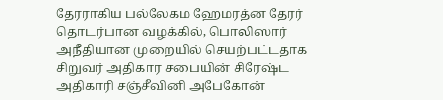தேரராகிய பல்லேகம ஹேமரத்ன தேரர் தொடர்பான வழக்கில், பொலிஸார் அநீதியான முறையில் செயற்பட்டதாக சிறுவர் அதிகார சபையின் சிரேஷ்ட அதிகாரி சஞ்சீவினி அபேகோன்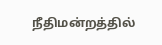நீதிமன்றத்தில்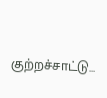குற்றச்சாட்டு...